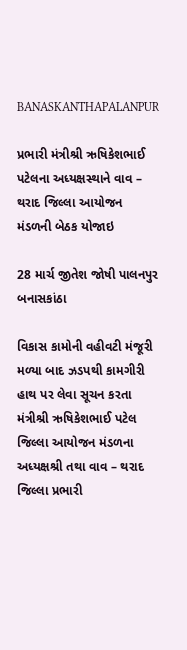BANASKANTHAPALANPUR

પ્રભારી મંત્રીશ્રી ઋષિકેશભાઈ પટેલના અધ્યક્ષસ્થાને વાવ – થરાદ જિલ્લા આયોજન મંડળની બેઠક યોજાઇ

28 માર્ચ જીતેશ જોષી પાલનપુર બનાસકાંઠા

વિકાસ કામોની વહીવટી મંજૂરી મળ્યા બાદ ઝડપથી કામગીરી હાથ પર લેવા સૂચન કરતા મંત્રીશ્રી ઋષિકેશભાઈ પટેલ જિલ્લા આયોજન મંડળના અધ્યક્ષશ્રી તથા વાવ – થરાદ જિલ્લા પ્રભારી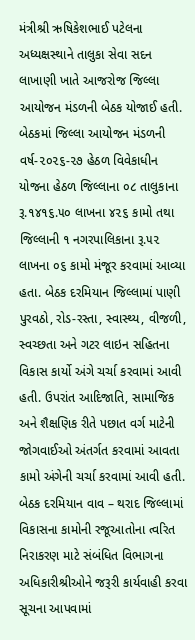મંત્રીશ્રી ઋષિકેશભાઈ પટેલના અધ્યક્ષસ્થાને તાલુકા સેવા સદન લાખાણી ખાતે આજરોજ જિલ્લા આયોજન મંડળની બેઠક યોજાઈ હતી. બેઠકમાં જિલ્લા આયોજન મંડળની વર્ષ-૨૦૨૬-૨૭ હેઠળ વિવેકાધીન યોજના હેઠળ જિલ્લાના ૦૮ તાલુકાના રૂ.૧૪૧૬.૫૦ લાખના ૪૨૬ કામો તથા જિલ્લાની ૧ નગરપાલિકાના રૂ.૫૨ લાખના ૦૬ કામો મંજૂર કરવામાં આવ્યા હતા. બેઠક દરમિયાન જિલ્લામાં પાણી પુરવઠો, રોડ-રસ્તા, સ્વાસ્થ્ય, વીજળી, સ્વચ્છતા અને ગટર લાઇન સહિતના વિકાસ કાર્યો અંગે ચર્ચા કરવામાં આવી હતી. ઉપરાંત આદિજાતિ, સામાજિક અને શૈક્ષણિક રીતે પછાત વર્ગ માટેની જોગવાઈઓ અંતર્ગત કરવામાં આવતા કામો અંગેની ચર્ચા કરવામાં આવી હતી. બેઠક દરમિયાન વાવ – થરાદ જિલ્લામાં વિકાસના કામોની રજૂઆતોના ત્વરિત નિરાકરણ માટે સંબંધિત વિભાગના અધિકારીશ્રીઓને જરૂરી કાર્યવાહી કરવા સૂચના આપવામાં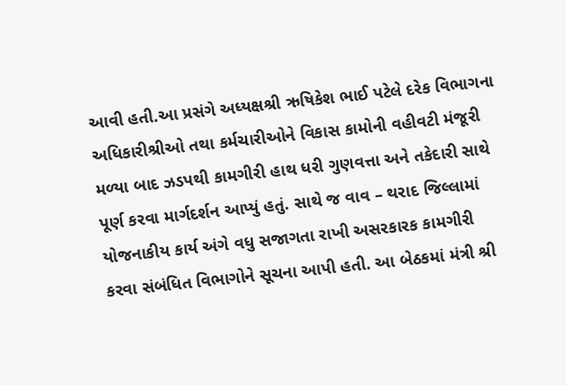આવી હતી.આ પ્રસંગે અધ્યક્ષશ્રી ઋષિકેશ ભાઈ પટેલે દરેક વિભાગના અધિકારીશ્રીઓ તથા કર્મચારીઓને વિકાસ કામોની વહીવટી મંજૂરી મળ્યા બાદ ઝડપથી કામગીરી હાથ ધરી ગુણવત્તા અને તકેદારી સાથે પૂર્ણ કરવા માર્ગદર્શન આપ્યું હતું. સાથે જ વાવ – થરાદ જિલ્લામાં યોજનાકીય કાર્ય અંગે વધુ સજાગતા રાખી અસરકારક કામગીરી કરવા સંબંધિત વિભાગોને સૂચના આપી હતી. આ બેઠકમાં મંત્રી શ્રી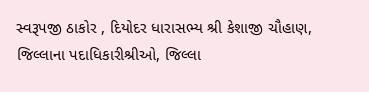સ્વરૂપજી ઠાકોર , દિયોદર ધારાસભ્ય શ્રી કેશાજી ચૌહાણ, જિલ્લાના પદાધિકારીશ્રીઓ, જિલ્લા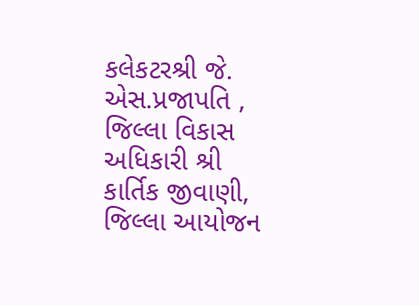કલેકટરશ્રી જે. એસ.પ્રજાપતિ , જિલ્લા વિકાસ અધિકારી શ્રી કાર્તિક જીવાણી, જિલ્લા આયોજન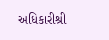અધિકારીશ્રી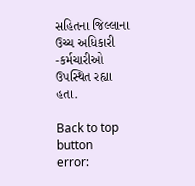સહિતના જિલ્લાના ઉચ્ચ અધિકારી -કર્મચારીઓ ઉપસ્થિત રહ્યા હતા.

Back to top button
error: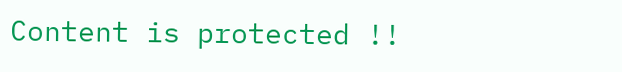Content is protected !!